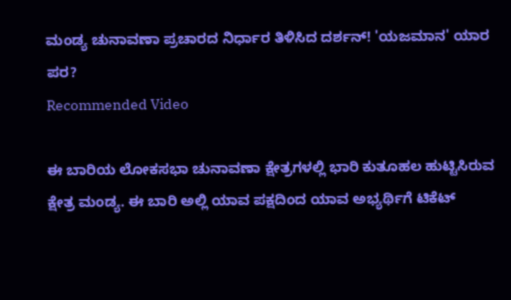ಮಂಡ್ಯ ಚುನಾವಣಾ ಪ್ರಚಾರದ ನಿರ್ಧಾರ ತಿಳಿಸಿದ ದರ್ಶನ್! 'ಯಜಮಾನ' ಯಾರ ಪರ?
Recommended Video

ಈ ಬಾರಿಯ ಲೋಕಸಭಾ ಚುನಾವಣಾ ಕ್ಷೇತ್ರಗಳಲ್ಲಿ ಭಾರಿ ಕುತೂಹಲ ಹುಟ್ಟಿಸಿರುವ ಕ್ಷೇತ್ರ ಮಂಡ್ಯ. ಈ ಬಾರಿ ಅಲ್ಲಿ ಯಾವ ಪಕ್ಷದಿಂದ ಯಾವ ಅಭ್ಯರ್ಥಿಗೆ ಟಿಕೆಟ್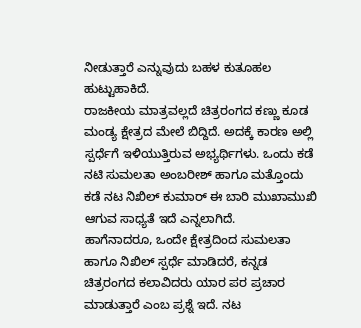ನೀಡುತ್ತಾರೆ ಎನ್ನುವುದು ಬಹಳ ಕುತೂಹಲ ಹುಟ್ಟುಹಾಕಿದೆ.
ರಾಜಕೀಯ ಮಾತ್ರವಲ್ಲದೆ ಚಿತ್ರರಂಗದ ಕಣ್ಣು ಕೂಡ ಮಂಡ್ಯ ಕ್ಷೇತ್ರದ ಮೇಲೆ ಬಿದ್ದಿದೆ. ಅದಕ್ಕೆ ಕಾರಣ ಅಲ್ಲಿ ಸ್ಪರ್ಧೆಗೆ ಇಳಿಯುತ್ತಿರುವ ಅಭ್ಯರ್ಥಿಗಳು. ಒಂದು ಕಡೆ ನಟಿ ಸುಮಲತಾ ಅಂಬರೀಶ್ ಹಾಗೂ ಮತ್ತೊಂದು ಕಡೆ ನಟ ನಿಖಿಲ್ ಕುಮಾರ್ ಈ ಬಾರಿ ಮುಖಾಮುಖಿ ಆಗುವ ಸಾಧ್ಯತೆ ಇದೆ ಎನ್ನಲಾಗಿದೆ.
ಹಾಗೆನಾದರೂ, ಒಂದೇ ಕ್ಷೇತ್ರದಿಂದ ಸುಮಲತಾ ಹಾಗೂ ನಿಖಿಲ್ ಸ್ಪರ್ಧೆ ಮಾಡಿದರೆ, ಕನ್ನಡ ಚಿತ್ರರಂಗದ ಕಲಾವಿದರು ಯಾರ ಪರ ಪ್ರಚಾರ ಮಾಡುತ್ತಾರೆ ಎಂಬ ಪ್ರಶ್ನೆ ಇದೆ. ನಟ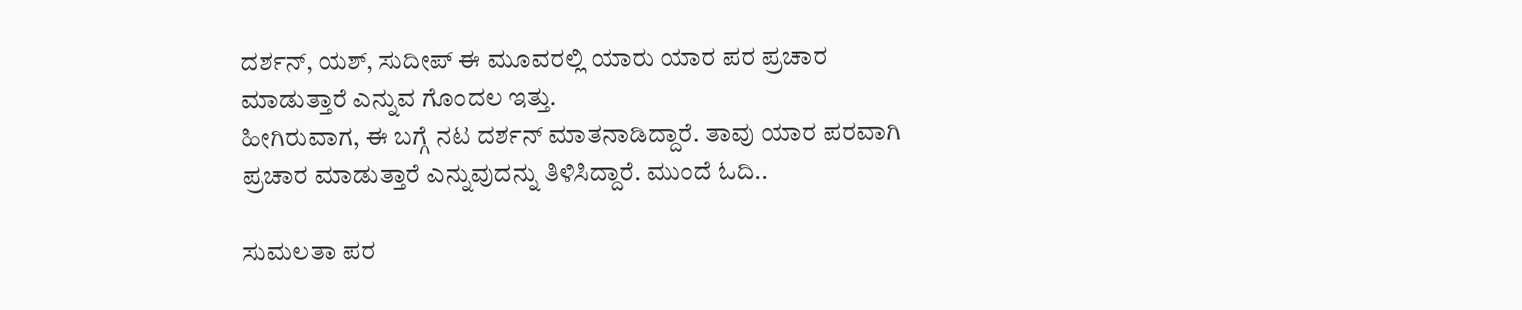ದರ್ಶನ್, ಯಶ್, ಸುದೀಪ್ ಈ ಮೂವರಲ್ಲಿ ಯಾರು ಯಾರ ಪರ ಪ್ರಚಾರ ಮಾಡುತ್ತಾರೆ ಎನ್ನುವ ಗೊಂದಲ ಇತ್ತು.
ಹೀಗಿರುವಾಗ, ಈ ಬಗ್ಗೆ ನಟ ದರ್ಶನ್ ಮಾತನಾಡಿದ್ದಾರೆ. ತಾವು ಯಾರ ಪರವಾಗಿ ಪ್ರಚಾರ ಮಾಡುತ್ತಾರೆ ಎನ್ನುವುದನ್ನು ತಿಳಿಸಿದ್ದಾರೆ. ಮುಂದೆ ಓದಿ..

ಸುಮಲತಾ ಪರ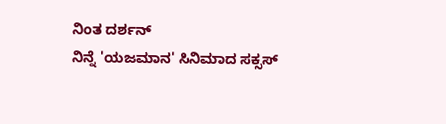ನಿಂತ ದರ್ಶನ್
ನಿನ್ನೆ 'ಯಜಮಾನ' ಸಿನಿಮಾದ ಸಕ್ಸಸ್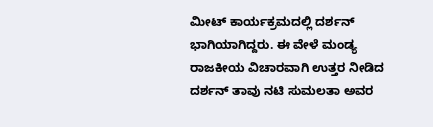ಮೀಟ್ ಕಾರ್ಯಕ್ರಮದಲ್ಲಿ ದರ್ಶನ್ ಭಾಗಿಯಾಗಿದ್ದರು. ಈ ವೇಳೆ ಮಂಡ್ಯ ರಾಜಕೀಯ ವಿಚಾರವಾಗಿ ಉತ್ತರ ನೀಡಿದ ದರ್ಶನ್ ತಾವು ನಟಿ ಸುಮಲತಾ ಅವರ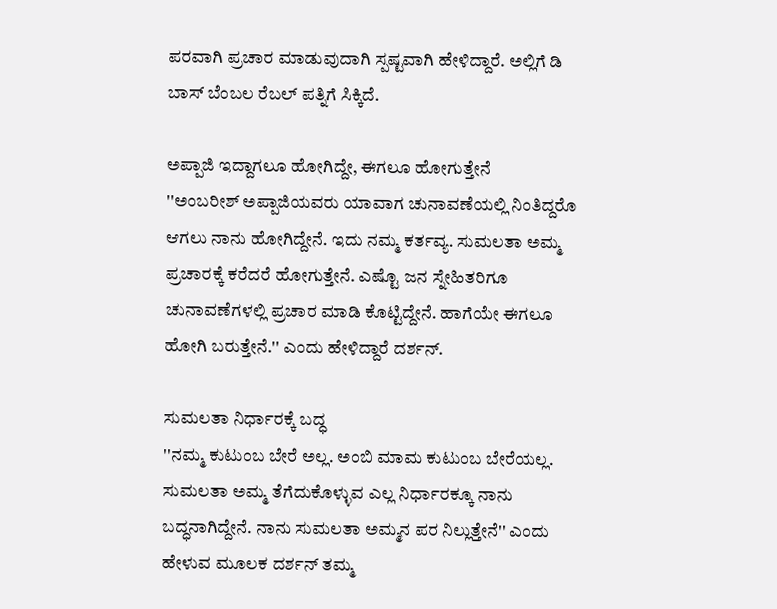ಪರವಾಗಿ ಪ್ರಚಾರ ಮಾಡುವುದಾಗಿ ಸ್ಪಷ್ಟವಾಗಿ ಹೇಳಿದ್ದಾರೆ. ಅಲ್ಲಿಗೆ ಡಿ ಬಾಸ್ ಬೆಂಬಲ ರೆಬಲ್ ಪತ್ನಿಗೆ ಸಿಕ್ಕಿದೆ.

ಅಪ್ಪಾಜಿ ಇದ್ದಾಗಲೂ ಹೋಗಿದ್ದೇ, ಈಗಲೂ ಹೋಗುತ್ತೇನೆ
''ಅಂಬರೀಶ್ ಅಪ್ಪಾಜಿಯವರು ಯಾವಾಗ ಚುನಾವಣೆಯಲ್ಲಿ ನಿಂತಿದ್ದರೊ ಆಗಲು ನಾನು ಹೋಗಿದ್ದೇನೆ. ಇದು ನಮ್ಮ ಕರ್ತವ್ಯ. ಸುಮಲತಾ ಅಮ್ಮ ಪ್ರಚಾರಕ್ಕೆ ಕರೆದರೆ ಹೋಗುತ್ತೇನೆ. ಎಷ್ಟೊ ಜನ ಸ್ನೇಹಿತರಿಗೂ ಚುನಾವಣೆಗಳಲ್ಲಿ ಪ್ರಚಾರ ಮಾಡಿ ಕೊಟ್ಟಿದ್ದೇನೆ. ಹಾಗೆಯೇ ಈಗಲೂ ಹೋಗಿ ಬರುತ್ತೇನೆ.'' ಎಂದು ಹೇಳಿದ್ದಾರೆ ದರ್ಶನ್.

ಸುಮಲತಾ ನಿರ್ಧಾರಕ್ಕೆ ಬದ್ಧ
''ನಮ್ಮ ಕುಟುಂಬ ಬೇರೆ ಅಲ್ಲ. ಅಂಬಿ ಮಾಮ ಕುಟುಂಬ ಬೇರೆಯಲ್ಲ. ಸುಮಲತಾ ಅಮ್ಮ ತೆಗೆದುಕೊಳ್ಳುವ ಎಲ್ಲ ನಿರ್ಧಾರಕ್ಕೂ ನಾನು ಬದ್ಧನಾಗಿದ್ದೇನೆ. ನಾನು ಸುಮಲತಾ ಅಮ್ಮನ ಪರ ನಿಲ್ಲುತ್ತೇನೆ'' ಎಂದು ಹೇಳುವ ಮೂಲಕ ದರ್ಶನ್ ತಮ್ಮ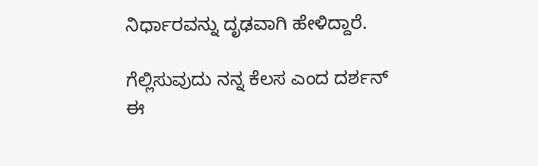ನಿರ್ಧಾರವನ್ನು ದೃಢವಾಗಿ ಹೇಳಿದ್ದಾರೆ.

ಗೆಲ್ಲಿಸುವುದು ನನ್ನ ಕೆಲಸ ಎಂದ ದರ್ಶನ್
ಈ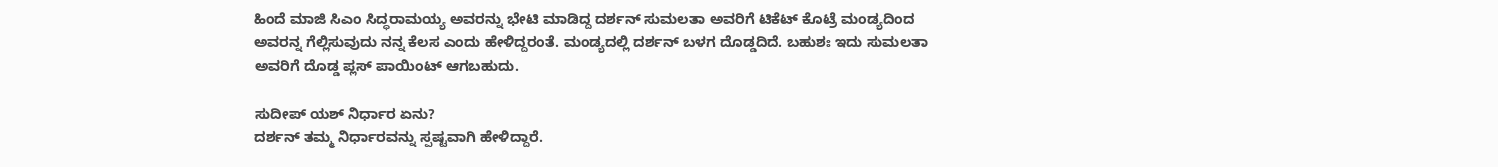ಹಿಂದೆ ಮಾಜಿ ಸಿಎಂ ಸಿದ್ಧರಾಮಯ್ಯ ಅವರನ್ನು ಭೇಟಿ ಮಾಡಿದ್ದ ದರ್ಶನ್ ಸುಮಲತಾ ಅವರಿಗೆ ಟಿಕೆಟ್ ಕೊಟ್ರೆ ಮಂಡ್ಯದಿಂದ ಅವರನ್ನ ಗೆಲ್ಲಿಸುವುದು ನನ್ನ ಕೆಲಸ ಎಂದು ಹೇಳಿದ್ದರಂತೆ. ಮಂಡ್ಯದಲ್ಲಿ ದರ್ಶನ್ ಬಳಗ ದೊಡ್ಡದಿದೆ. ಬಹುಶಃ ಇದು ಸುಮಲತಾ ಅವರಿಗೆ ದೊಡ್ಡ ಪ್ಲಸ್ ಪಾಯಿಂಟ್ ಆಗಬಹುದು.

ಸುದೀಪ್ ಯಶ್ ನಿರ್ಧಾರ ಏನು?
ದರ್ಶನ್ ತಮ್ಮ ನಿರ್ಧಾರವನ್ನು ಸ್ಪಷ್ಟವಾಗಿ ಹೇಳಿದ್ದಾರೆ.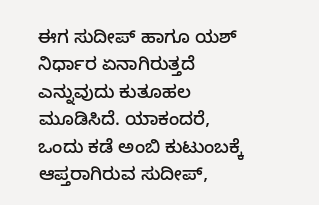ಈಗ ಸುದೀಪ್ ಹಾಗೂ ಯಶ್ ನಿರ್ಧಾರ ಏನಾಗಿರುತ್ತದೆ ಎನ್ನುವುದು ಕುತೂಹಲ ಮೂಡಿಸಿದೆ. ಯಾಕಂದರೆ, ಒಂದು ಕಡೆ ಅಂಬಿ ಕುಟುಂಬಕ್ಕೆ ಆಪ್ತರಾಗಿರುವ ಸುದೀಪ್,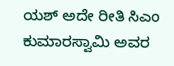ಯಶ್ ಅದೇ ರೀತಿ ಸಿಎಂ ಕುಮಾರಸ್ವಾಮಿ ಅವರ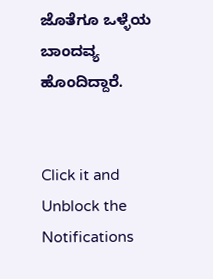ಜೊತೆಗೂ ಒಳ್ಳೆಯ ಬಾಂದವ್ಯ ಹೊಂದಿದ್ದಾರೆ.


Click it and Unblock the Notifications